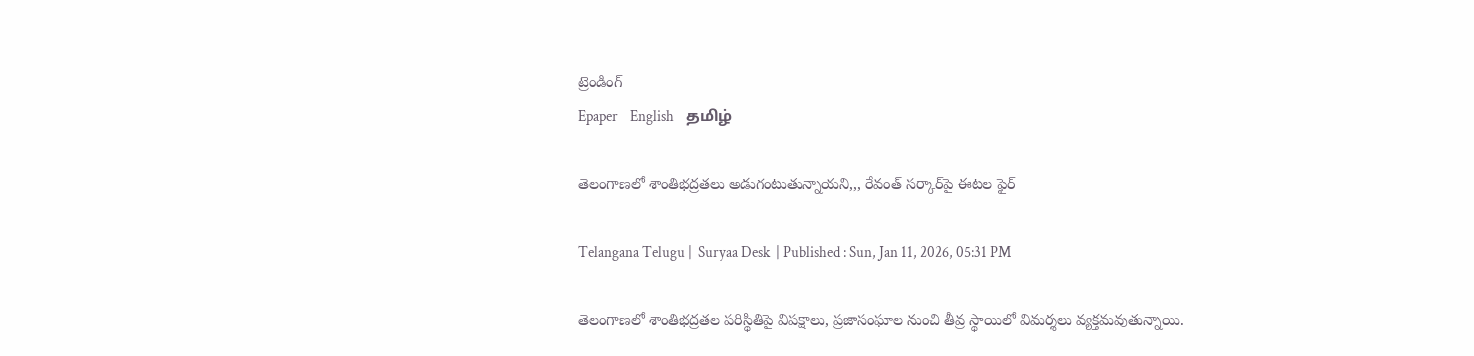ట్రెండింగ్
Epaper    English    தமிழ்

తెలంగాణలో శాంతిభద్రతలు అడుగంటుతున్నాయని,,, రేవంత్ సర్కార్‌పై ఈటల ఫైర్

Telangana Telugu |  Suryaa Desk  | Published : Sun, Jan 11, 2026, 05:31 PM

తెలంగాణలో శాంతిభద్రతల పరిస్థితిపై విపక్షాలు, ప్రజాసంఘాల నుంచి తీవ్ర స్థాయిలో విమర్శలు వ్యక్తమవుతున్నాయి.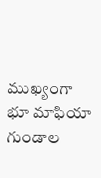ముఖ్యంగా భూ మాఫియా గుండాల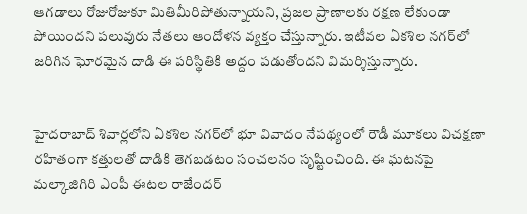ఆగడాలు రోజురోజుకూ మితిమీరిపోతున్నాయని, ప్రజల ప్రాణాలకు రక్షణ లేకుండా పోయిందని పలువురు నేతలు ఆందోళన వ్యక్తం చేస్తున్నారు. ఇటీవల ఏకశిల నగర్‌లో జరిగిన ఘోరమైన దాడి ఈ పరిస్థితికి అద్దం పడుతోందని విమర్శిస్తున్నారు.


హైదరాబాద్ శివార్లలోని ఏకశిల నగర్‌లో భూ వివాదం నేపథ్యంలో రౌడీ మూకలు విచక్షణా రహితంగా కత్తులతో దాడికి తెగబడటం సంచలనం సృష్టించింది. ఈ ఘటనపై మల్కాజిగిరి ఎంపీ ఈటల రాజేందర్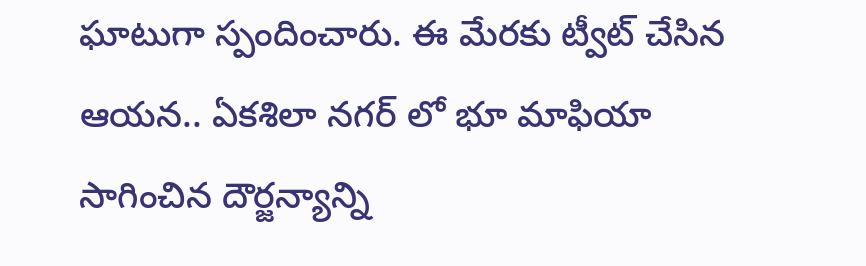ఘాటుగా స్పందించారు. ఈ మేరకు ట్వీట్ చేసిన ఆయన.. ఏకశిలా నగర్ ‌లో భూ మాఫియా సాగించిన దౌర్జన్యాన్ని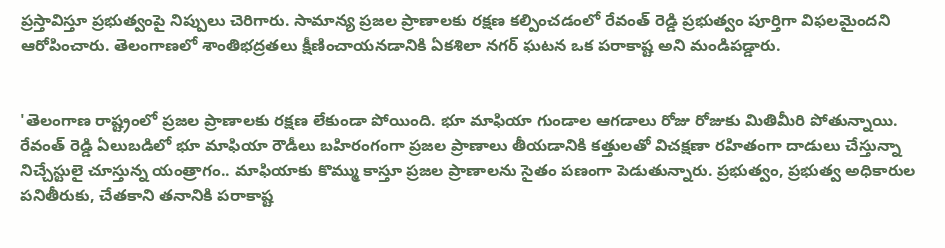ప్రస్తావిస్తూ ప్రభుత్వంపై నిప్పులు చెరిగారు. సామాన్య ప్రజల ప్రాణాలకు రక్షణ కల్పించడంలో రేవంత్ రెడ్డి ప్రభుత్వం పూర్తిగా విఫలమైందని ఆరోపించారు. తెలంగాణలో శాంతిభద్రతలు క్షీణించాయనడానికి ఏకశిలా నగర్ ఘటన ఒక పరాకాష్ట అని మండిపడ్డారు.


'తెలంగాణ రాష్ట్రంలో ప్రజల ప్రాణాలకు రక్షణ లేకుండా పోయింది. భూ మాఫియా గుండాల ఆగడాలు రోజు రోజుకు మితిమీరి పోతున్నాయి. రేవంత్ రెడ్డి ఏలుబడిలో భూ మాఫియా రౌడీలు బహిరంగంగా ప్రజల ప్రాణాలు తీయడానికి కత్తులతో విచక్షణా రహితంగా దాడులు చేస్తున్నా నిచ్చేస్టులై చూస్తున్న యంత్రాగం.. మాఫియాకు కొమ్ము కాస్తూ ప్రజల ప్రాణాలను సైతం పణంగా పెడుతున్నారు. ప్రభుత్వం, ప్రభుత్వ అధికారుల పనితీరుకు, చేతకాని తనానికి పరాకాష్ట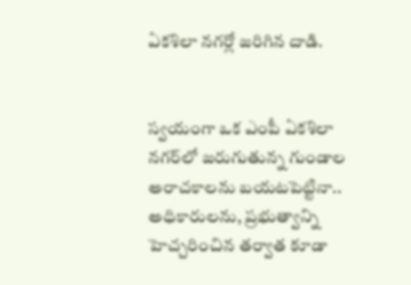ఏకశిలా నగర్లో జరిగిన దాడి.


స్వయంగా ఒక ఎంపీ ఏకశిలా నగర్‌లో జరుగుతున్న గుండాల అరాచకాలను బయటపెట్టినా.. అధికారులను, ప్రభుత్వాన్ని హెచ్చరించిన తర్వాత కూడా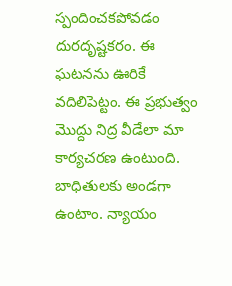స్పందించకపోవడం దురదృష్టకరం. ఈ ఘటనను ఊరికే వదిలిపెట్టం. ఈ ప్రభుత్వం మొద్దు నిద్ర వీడేలా మా కార్యచరణ ఉంటుంది. బాధితులకు అండగా ఉంటాం. న్యాయం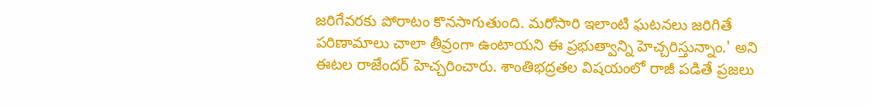జరిగేవరకు పోరాటం కొనసాగుతుంది. మరోసారి ఇలాంటి ఘటనలు జరిగితే పరిణామాలు చాలా తీవ్రంగా ఉంటాయని ఈ ప్రభుత్వాన్ని హెచ్చరిస్తున్నాం.' అని ఈటల రాజేందర్ హెచ్చరించారు. శాంతిభద్రతల విషయంలో రాజీ పడితే ప్రజలు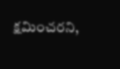క్షమించరని,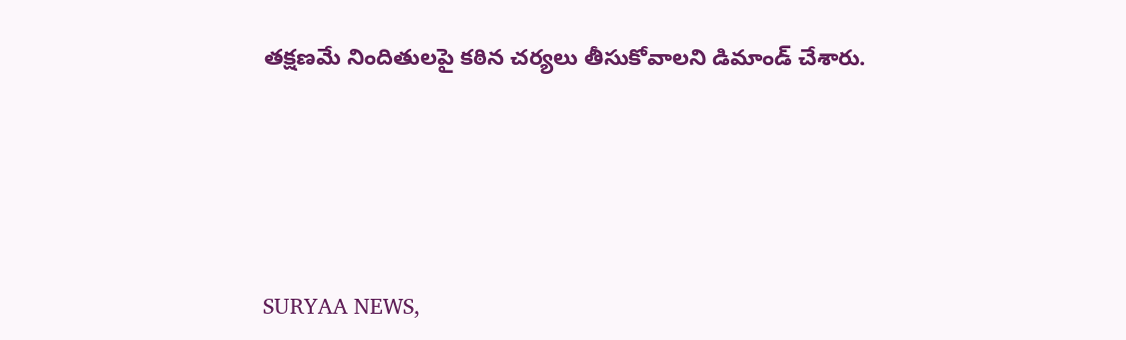తక్షణమే నిందితులపై కఠిన చర్యలు తీసుకోవాలని డిమాండ్ చేశారు.







SURYAA NEWS,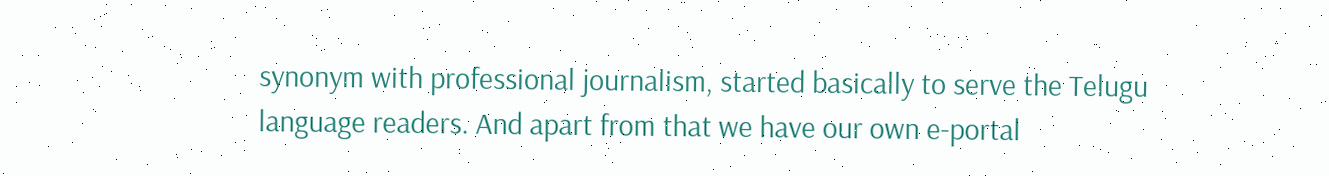synonym with professional journalism, started basically to serve the Telugu language readers. And apart from that we have our own e-portal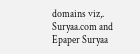domains viz,. Suryaa.com and Epaper Suryaa